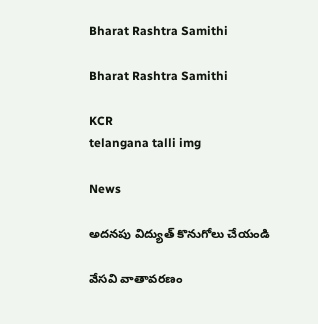Bharat Rashtra Samithi

Bharat Rashtra Samithi

KCR
telangana talli img

News

అదనపు విద్యుత్ కొనుగోలు చేయండి

వేసవి వాతావరణం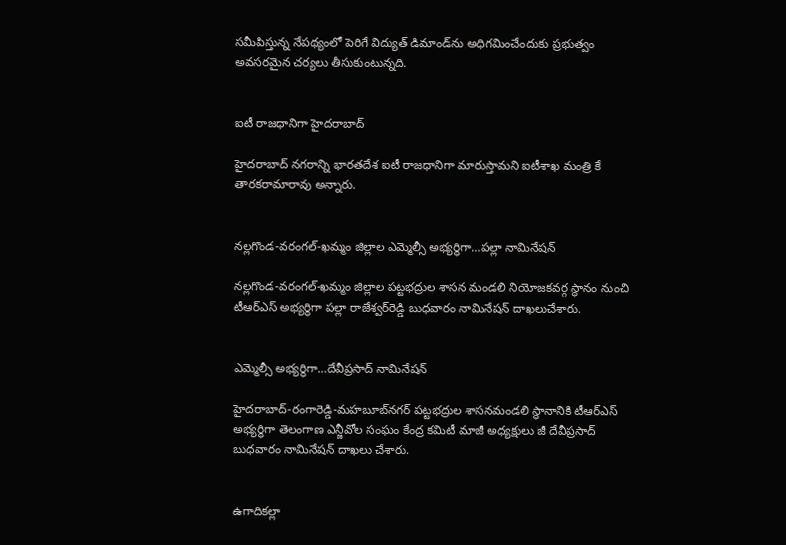సమీపిస్తున్న నేపథ్యంలో పెరిగే విద్యుత్ డిమాండ్‌ను అధిగమించేందుకు ప్రభుత్వం అవసరమైన చర్యలు తీసుకుంటున్నది.


ఐటీ రాజధానిగా హైదరాబాద్

హైదరాబాద్ నగరాన్ని భారతదేశ ఐటీ రాజధానిగా మారుస్తామని ఐటీశాఖ మంత్రి కే తారకరామారావు అన్నారు.


నల్లగొండ-వరంగల్-ఖమ్మం జిల్లాల ఎమ్మెల్సీ అభ్యర్థిగా…పల్లా నామినేషన్

నల్లగొండ-వరంగల్-ఖమ్మం జిల్లాల పట్టభద్రుల శాసన మండలి నియోజకవర్గ స్థానం నుంచి టీఆర్‌ఎస్ అభ్యర్థిగా పల్లా రాజేశ్వర్‌రెడ్డి బుధవారం నామినేషన్ దాఖలుచేశారు.


ఎమ్మెల్సీ అభ్యర్థిగా…దేవీప్రసాద్ నామినేషన్

హైదరాబాద్-రంగారెడ్డి-మహబూబ్‌నగర్ పట్టభద్రుల శాసనమండలి స్థానానికి టీఆర్‌ఎస్ అభ్యర్థిగా తెలంగాణ ఎన్జీవోల సంఘం కేంద్ర కమిటీ మాజీ అధ్యక్షులు జీ దేవీప్రసాద్ బుధవారం నామినేషన్ దాఖలు చేశారు.


ఉగాదికల్లా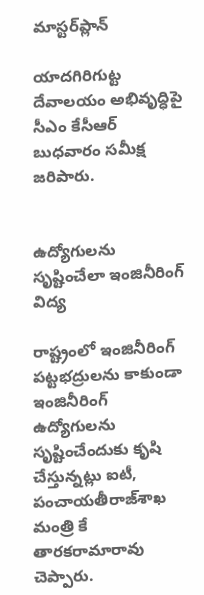మాస్టర్‌ప్లాన్

యాదగిరిగుట్ట దేవాలయం అభివృద్ధిపై సీఎం కేసీఆర్ బుధవారం సమీక్ష జరిపారు.


ఉద్యోగులను సృష్టించేలా ఇంజినీరింగ్ విద్య

రాష్ట్రంలో ఇంజినీరింగ్ పట్టభద్రులను కాకుండా ఇంజినీరింగ్ ఉద్యోగులను సృష్టించేందుకు కృషి చేస్తున్నట్లు ఐటీ, పంచాయతీరాజ్‌శాఖ మంత్రి కే తారకరామారావు చెప్పారు.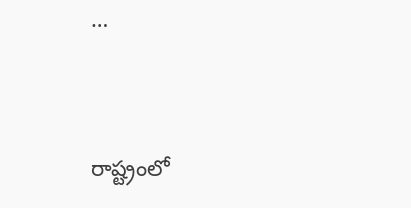…


రాష్ట్రంలో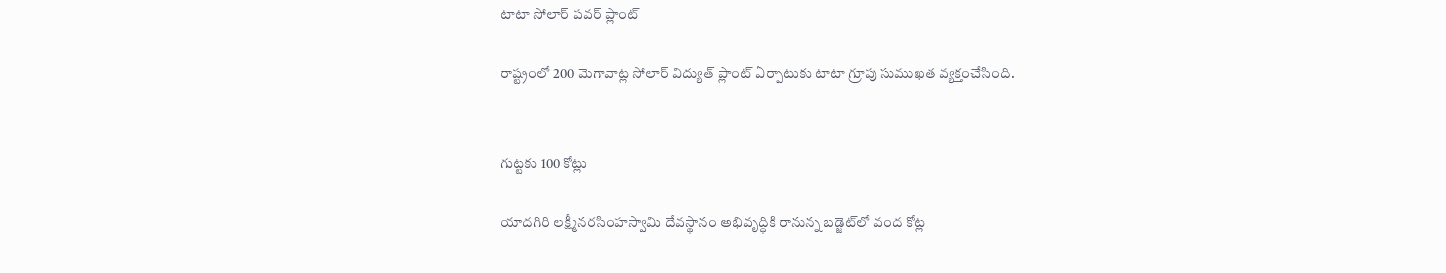టాటా సోలార్ పవర్ ప్లాంట్

రాష్ట్రంలో 200 మెగావాట్ల సోలార్ విద్యుత్ ప్లాంట్ ఏర్పాటుకు టాటా గ్రూపు సుముఖత వ్యక్తంచేసింది.


గుట్టకు 100 కోట్లు

యాదగిరి లక్ష్మీనరసింహస్వామి దేవస్థానం అభివృద్ధికి రానున్న బడ్జెట్‌లో వంద కోట్ల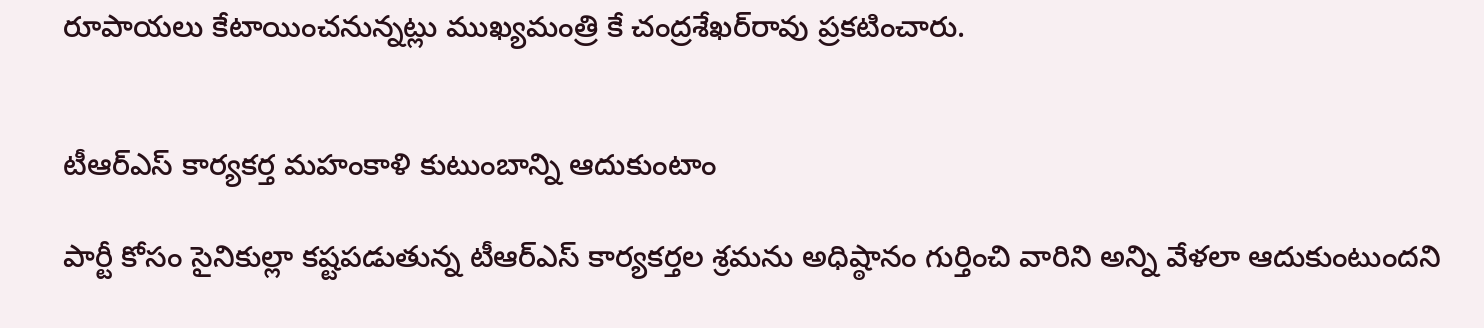రూపాయలు కేటాయించనున్నట్లు ముఖ్యమంత్రి కే చంద్రశేఖర్‌రావు ప్రకటించారు.


టీఆర్‌ఎస్ కార్యకర్త మహంకాళి కుటుంబాన్ని ఆదుకుంటాం

పార్టీ కోసం సైనికుల్లా కష్టపడుతున్న టీఆర్‌ఎస్ కార్యకర్తల శ్రమను అధిష్ఠానం గుర్తించి వారిని అన్ని వేళలా ఆదుకుంటుందని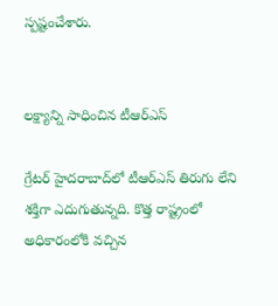స్పష్టంచేశారు.


లక్ష్యాన్ని సాధించిన టీఆర్‌ఎస్

గ్రేటర్ హైదరాబాద్‌లో టీఆర్‌ఎస్ తిరుగు లేని శక్తిగా ఎదుగుతున్నది. కొత్త రాష్ట్రంలో అధికారంలోకి వచ్చిన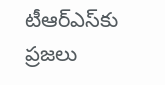టీఆర్‌ఎస్‌కు ప్రజలు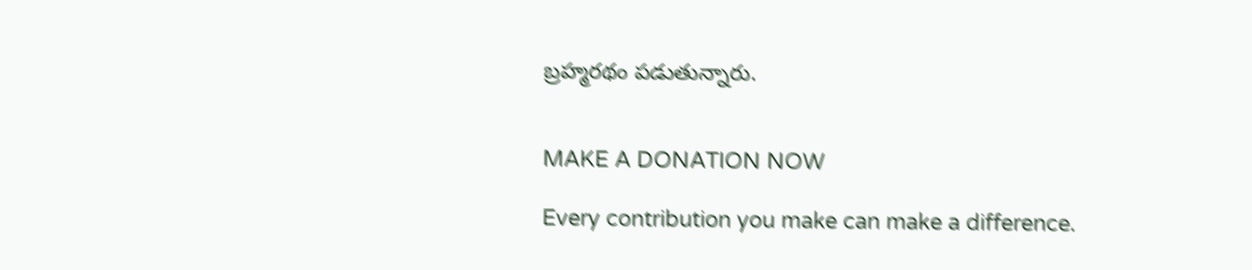బ్రహ్మరథం పడుతున్నారు.


MAKE A DONATION NOW

Every contribution you make can make a difference.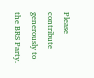Please contribute generously to the BRS Party.